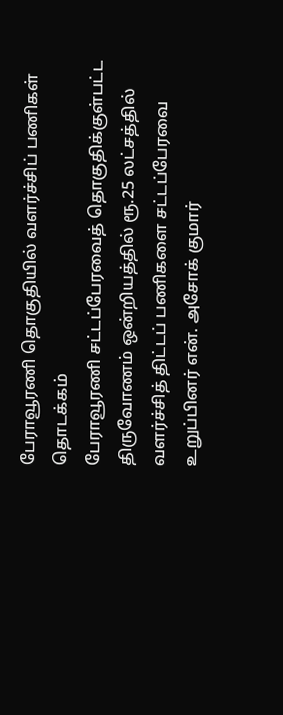பேராவூரணி தொகுதியில் வளர்ச்சிப் பணிகள் தொடக்கம்
பேராவூரணி சட்டப்பேரவைத் தொகுதிக்குள்பட்ட திருவோணம் ஒன்றியத்தில் ரூ.25 லட்சத்தில் வளர்ச்சித் திட்டப் பணிகளை சட்டப்பேரவை உறுப்பினர் என். அசோக் குமார்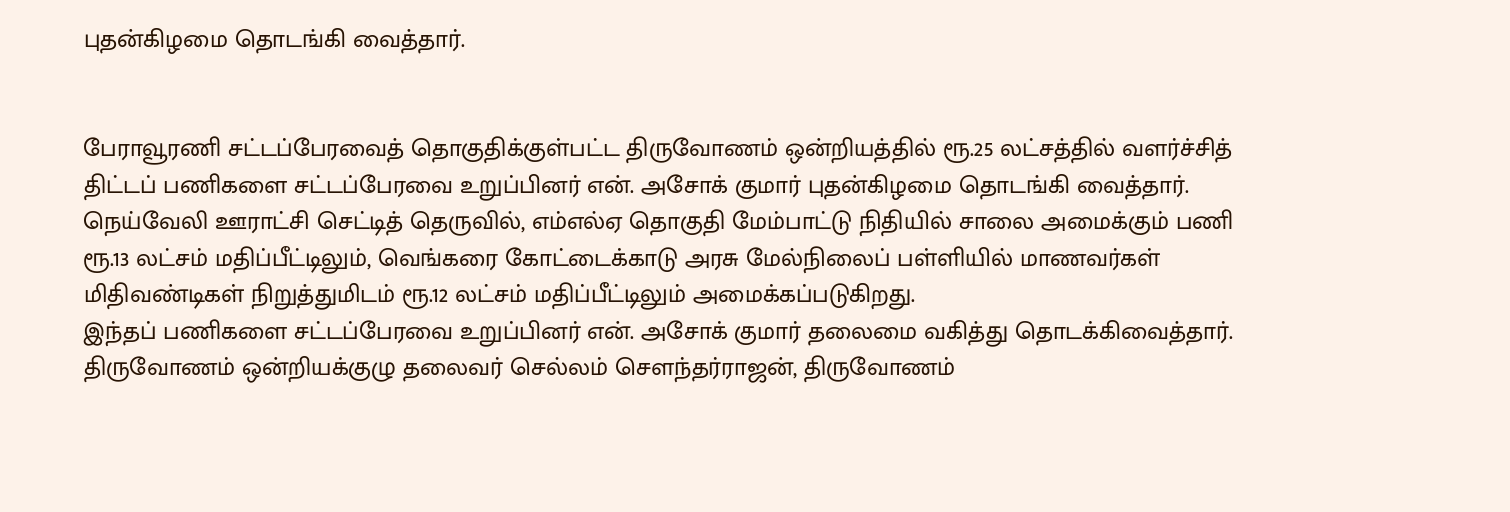புதன்கிழமை தொடங்கி வைத்தார்.


பேராவூரணி சட்டப்பேரவைத் தொகுதிக்குள்பட்ட திருவோணம் ஒன்றியத்தில் ரூ.25 லட்சத்தில் வளர்ச்சித் திட்டப் பணிகளை சட்டப்பேரவை உறுப்பினர் என். அசோக் குமார் புதன்கிழமை தொடங்கி வைத்தார்.
நெய்வேலி ஊராட்சி செட்டித் தெருவில், எம்எல்ஏ தொகுதி மேம்பாட்டு நிதியில் சாலை அமைக்கும் பணி ரூ.13 லட்சம் மதிப்பீட்டிலும், வெங்கரை கோட்டைக்காடு அரசு மேல்நிலைப் பள்ளியில் மாணவர்கள் மிதிவண்டிகள் நிறுத்துமிடம் ரூ.12 லட்சம் மதிப்பீட்டிலும் அமைக்கப்படுகிறது.
இந்தப் பணிகளை சட்டப்பேரவை உறுப்பினர் என். அசோக் குமார் தலைமை வகித்து தொடக்கிவைத்தார். திருவோணம் ஒன்றியக்குழு தலைவர் செல்லம் சௌந்தர்ராஜன், திருவோணம்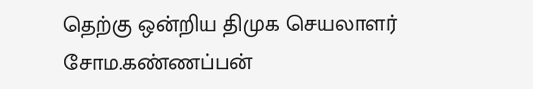தெற்கு ஒன்றிய திமுக செயலாளர் சோம.கண்ணப்பன்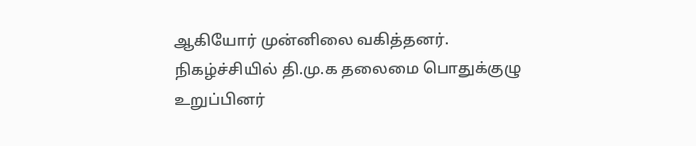ஆகியோர் முன்னிலை வகித்தனர். நிகழ்ச்சியில் தி.மு.க தலைமை பொதுக்குழு உறுப்பினர்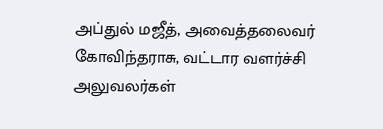அப்துல் மஜீத், அவைத்தலைவர் கோவிந்தராசு, வட்டார வளர்ச்சி அலுவலர்கள்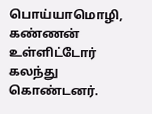பொய்யாமொழி, கண்ணன் உள்ளிட்டோர் கலந்து கொண்டனர்.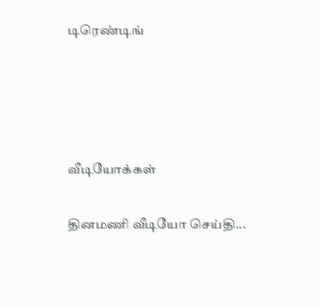டிரெண்டிங்




வீடியோக்கள்

தினமணி வீடியோ செய்தி...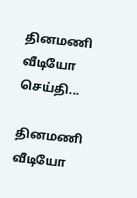தினமணி வீடியோ செய்தி...

தினமணி வீடியோ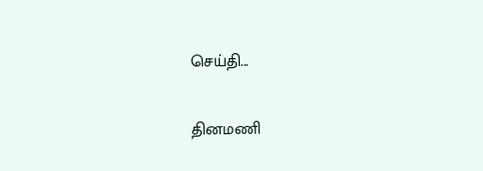செய்தி...

தினமணி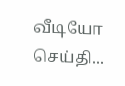வீடியோ செய்தி...